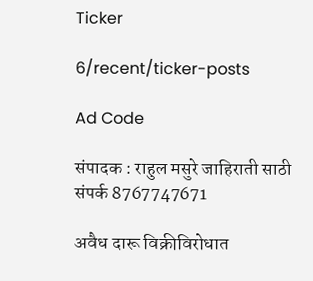Ticker

6/recent/ticker-posts

Ad Code

संपादक : राहुल मसुरे जाहिराती साठी संपर्क 8767747671

अवैध दारू विक्रीविरोधात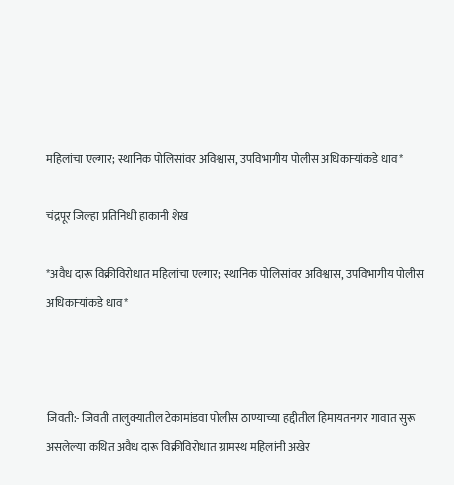महिलांचा एल्गार; स्थानिक पोलिसांवर अविश्वास, उपविभागीय पोलीस अधिकाऱ्यांकडे धाव*

चंद्रपूर जिल्हा प्रतिनिधी हाकानी शेख

*अवैध दारू विक्रीविरोधात महिलांचा एल्गार; स्थानिक पोलिसांवर अविश्वास, उपविभागीय पोलीस अधिकाऱ्यांकडे धाव*



जिवती:- जिवती तालुक्यातील टेकामांडवा पोलीस ठाण्याच्या हद्दीतील हिमायतनगर गावात सुरू असलेल्या कथित अवैध दारू विक्रीविरोधात ग्रामस्थ महिलांनी अखेर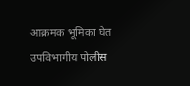आक्रमक भूमिका घेत उपविभागीय पोलीस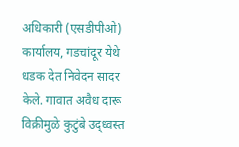अधिकारी (एसडीपीओ) कार्यालय, गडचांदूर येथे धडक देत निवेदन सादर केले. गावात अवैध दारू विक्रीमुळे कुटुंबे उद्ध्वस्त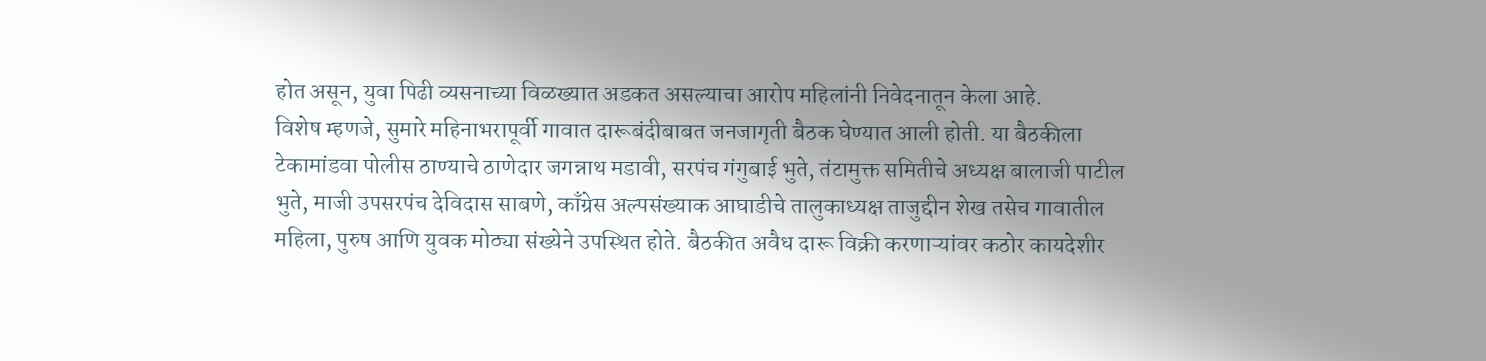होत असून, युवा पिढी व्यसनाच्या विळख्यात अडकत असल्याचा आरोप महिलांनी निवेदनातून केला आहे.
विशेष म्हणजे, सुमारे महिनाभरापूर्वी गावात दारूबंदीबाबत जनजागृती बैठक घेण्यात आली होती. या बैठकीला टेकामांडवा पोलीस ठाण्याचे ठाणेदार जगन्नाथ मडावी, सरपंच गंगुबाई भुते, तंटामुक्त समितीचे अध्यक्ष बालाजी पाटील भुते, माजी उपसरपंच देविदास साबणे, काँग्रेस अल्पसंख्याक आघाडीचे तालुकाध्यक्ष ताजुद्दीन शेख तसेच गावातील महिला, पुरुष आणि युवक मोठ्या संख्येने उपस्थित होते. बैठकीत अवैध दारू विक्री करणाऱ्यांवर कठोर कायदेशीर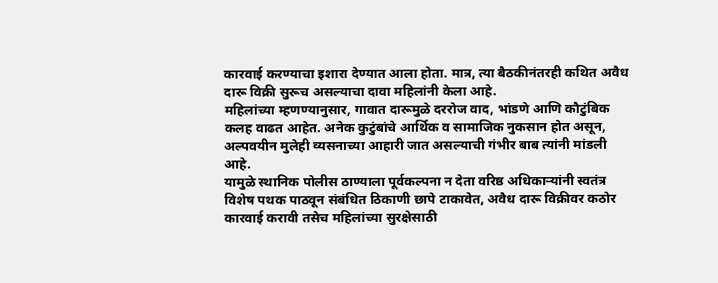कारवाई करण्याचा इशारा देण्यात आला होता. मात्र, त्या बैठकीनंतरही कथित अवैध दारू विक्री सुरूच असल्याचा दावा महिलांनी केला आहे.
महिलांच्या म्हणण्यानुसार, गावात दारूमुळे दररोज वाद, भांडणे आणि कौटुंबिक कलह वाढत आहेत. अनेक कुटुंबांचे आर्थिक व सामाजिक नुकसान होत असून, अल्पवयीन मुलेही व्यसनाच्या आहारी जात असल्याची गंभीर बाब त्यांनी मांडली आहे.
यामुळे स्थानिक पोलीस ठाण्याला पूर्वकल्पना न देता वरिष्ठ अधिकाऱ्यांनी स्वतंत्र विशेष पथक पाठवून संबंधित ठिकाणी छापे टाकावेत, अवैध दारू विक्रीवर कठोर कारवाई करावी तसेच महिलांच्या सुरक्षेसाठी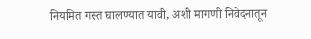नियमित गस्त घालण्यात यावी, अशी मागणी निवेदनातून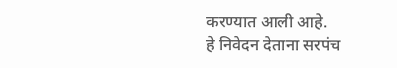करण्यात आली आहे.
हे निवेदन देताना सरपंच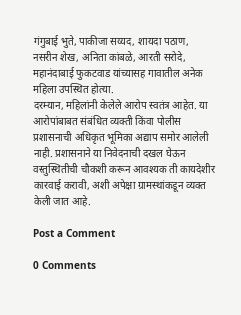गंगुबाई भुते, पाकीजा सय्यद, शायदा पठाण, नसरीन शेख, अनिता कांबळे, आरती सरोदे, महानंदाबाई फुकटवाड यांच्यासह गावातील अनेक महिला उपस्थित होत्या.
दरम्यान, महिलांनी केलेले आरोप स्वतंत्र आहेत. या आरोपांबाबत संबंधित व्यक्ती किंवा पोलीस प्रशासनाची अधिकृत भूमिका अद्याप समोर आलेली नाही. प्रशासनाने या निवेदनाची दखल घेऊन वस्तुस्थितीची चौकशी करून आवश्यक ती कायदेशीर कारवाई करावी, अशी अपेक्षा ग्रामस्थांकडून व्यक्त केली जात आहे.

Post a Comment

0 Comments